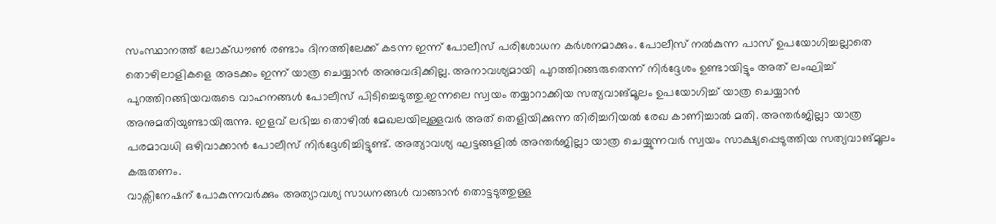സംസ്ഥാനത്ത് ലോക്ഡൗൺ രണ്ടാം ദിനത്തിലേക്ക് കടന്ന ഇന്ന് പോലീസ് പരിശോധന കർശനമാക്കും. പോലീസ് നൽകുന്ന പാസ് ഉപയോഗിച്ചല്ലാതെ തൊഴിലാളികളെ അടക്കം ഇന്ന് യാത്ര ചെയ്യാൻ അനുവദിക്കില്ല. അനാവശ്യമായി പുറത്തിറങ്ങരുതെന്ന് നിർദ്ദേശം ഉണ്ടായിട്ടും അത് ലംഘിച്ച് പുറത്തിറങ്ങിയവരുടെ വാഹനങ്ങൾ പോലീസ് പിടിച്ചെടുത്തു.ഇന്നലെ സ്വയം തയ്യാറാക്കിയ സത്യവാങ്മൂലം ഉപയോഗിച്ച് യാത്ര ചെയ്യാൻ അനുമതിയുണ്ടായിരുന്നു. ഇളവ് ലഭിച്ച തൊഴിൽ മേഖലയിലുള്ളവർ അത് തെളിയിക്കുന്ന തിരിച്ചറിയൽ രേഖ കാണിച്ചാൽ മതി. അന്തർജില്ലാ യാത്ര പരമാവധി ഒഴിവാക്കാൻ പോലീസ് നിർദ്ദേശിച്ചിട്ടുണ്ട്. അത്യാവശ്യ ഘട്ടങ്ങളിൽ അന്തർജില്ലാ യാത്ര ചെയ്യുന്നവർ സ്വയം സാക്ഷ്യപ്പെടുത്തിയ സത്യവാങ്മൂലം കരുതണം.
വാക്സിനേഷന് പോകുന്നവർക്കും അത്യാവശ്യ സാധനങ്ങൾ വാങ്ങാൻ തൊട്ടടുത്തുള്ള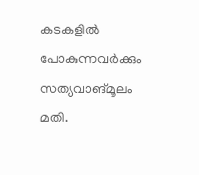കടകളിൽ പോകുന്നവർക്കും സത്യവാങ്മൂലം മതി.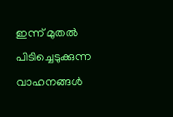ഇന്ന് മുതൽ പിടിച്ചെടുക്കുന്ന വാഹനങ്ങൾ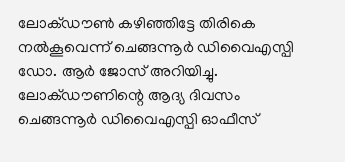ലോക്ഡൗൺ കഴിഞ്ഞിട്ടേ തിരികെ നൽകൂവെന്ന് ചെങ്ങന്നൂർ ഡിവൈഎസ്പി ഡോ. ആർ ജോസ് അറിയിച്ചു. ലോക്ഡൗണിന്റെ ആദ്യ ദിവസം ചെങ്ങന്നൂർ ഡിവൈഎസ്പി ഓഫീസ്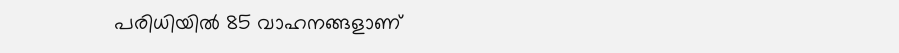പരിധിയിൽ 85 വാഹനങ്ങളാണ്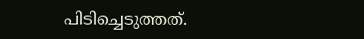പിടിച്ചെടുത്തത്.